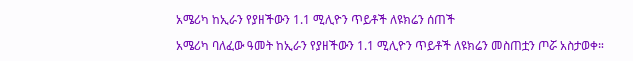አሜሪካ ከኢራን የያዘችውን 1.1 ሚሊዮን ጥይቶች ለዩክሬን ሰጠች

አሜሪካ ባለፈው ዓመት ከኢራን የያዘችውን 1.1 ሚሊዮን ጥይቶች ለዩክሬን መስጠቷን ጦሯ አስታወቀ።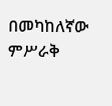በመካከለኛው ምሥራቅ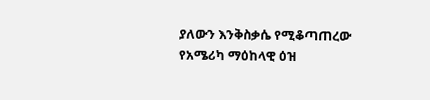ያለውን እንቅስቃሴ የሚቆጣጠረው የአሜሪካ ማዕከላዊ ዕዝ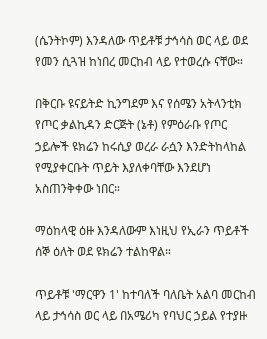(ሴንትኮም) እንዳለው ጥይቶቹ ታኅሳስ ወር ላይ ወደ የመን ሲጓዝ ከነበረ መርከብ ላይ የተወረሱ ናቸው።

በቅርቡ ዩናይትድ ኪንግደም እና የሰሜን አትላንቲክ የጦር ቃልኪዳን ድርጅት (ኔቶ) የምዕራቡ የጦር ኃይሎች ዩክሬን ከሩሲያ ወረራ ራሷን እንድትከላከል የሚያቀርቡት ጥይት እያለቀባቸው እንደሆነ አስጠንቅቀው ነበር።

ማዕከላዊ ዕዙ እንዳለውም እነዚህ የኢራን ጥይቶች ሰኞ ዕለት ወደ ዩክሬን ተልከዋል።

ጥይቶቹ 'ማርዋን 1' ከተባለች ባለቤት አልባ መርከብ ላይ ታኅሳስ ወር ላይ በአሜሪካ የባህር ኃይል የተያዙ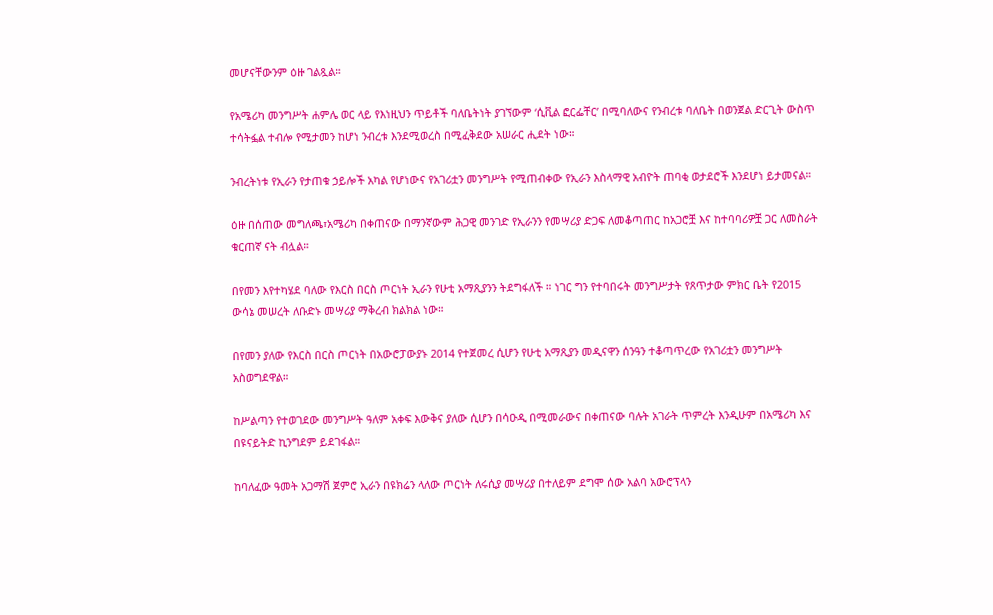መሆናቸውንም ዕዙ ገልጿል።

የአሜሪካ መንግሥት ሐምሌ ወር ላይ የእነዚህን ጥይቶች ባለቤትነት ያገኘውም ‘ሲቪል ፎርፌቸር’ በሚባለውና የንብረቱ ባለቤት በወንጀል ድርጊት ውስጥ ተሳትፏል ተብሎ የሚታመን ከሆነ ንብረቱ እንደሚወረስ በሚፈቅደው አሠራር ሒደት ነው።

ንብረትነቱ የኢራን የታጠቁ ኃይሎች አካል የሆነውና የአገሪቷን መንግሥት የሚጠብቀው የኢራን እስላማዊ አብዮት ጠባቂ ወታደሮች እንደሆነ ይታመናል።

ዕዙ በሰጠው መግለጫ፣አሜሪካ በቀጠናው በማንኛውም ሕጋዊ መንገድ የኢራንን የመሣሪያ ድጋፍ ለመቆጣጠር ከአጋሮቿ እና ከተባባሪዎቿ ጋር ለመስራት ቁርጠኛ ናት ብሏል።

በየመን እየተካሄደ ባለው የእርስ በርስ ጦርነት ኢራን የሁቲ አማጺያንን ትደግፋለች ። ነገር ግን የተባበሩት መንግሥታት የጸጥታው ምክር ቤት የ2015 ውሳኔ መሠረት ለቡድኑ መሣሪያ ማቅረብ ክልክል ነው።

በየመን ያለው የእርስ በርስ ጦርነት በአውሮፓውያኑ 2014 የተጀመረ ሲሆን የሁቲ አማጺያን መዲናዋን ሰንዓን ተቆጣጥረው የአገሪቷን መንግሥት አስወግደዋል።

ከሥልጣን የተወገደው መንግሥት ዓለም አቀፍ እውቅና ያለው ሲሆን በሳዑዲ በሚመራውና በቀጠናው ባሉት አገራት ጥምረት እንዲሁም በአሜሪካ እና በዩናይትድ ኪንግደም ይደገፋል።

ከባለፈው ዓመት አጋማሽ ጀምሮ ኢራን በዩክሬን ላለው ጦርነት ለሩሲያ መሣሪያ በተለይም ደግሞ ሰው አልባ አውሮፕላን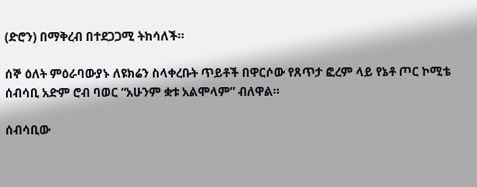(ድሮን) በማቅረብ በተደጋጋሚ ትከሳለች።

ሰኞ ዕለት ምዕራባውያኑ ለዩክሬን ስላቀረቡት ጥይቶች በዋርሶው የጸጥታ ፎረም ላይ የኔቶ ጦር ኮሚቴ ሰብሳቢ አድም ሮብ ባወር “አሁንም ቋቱ አልሞላም” ብለዋል።

ሰብሳቢው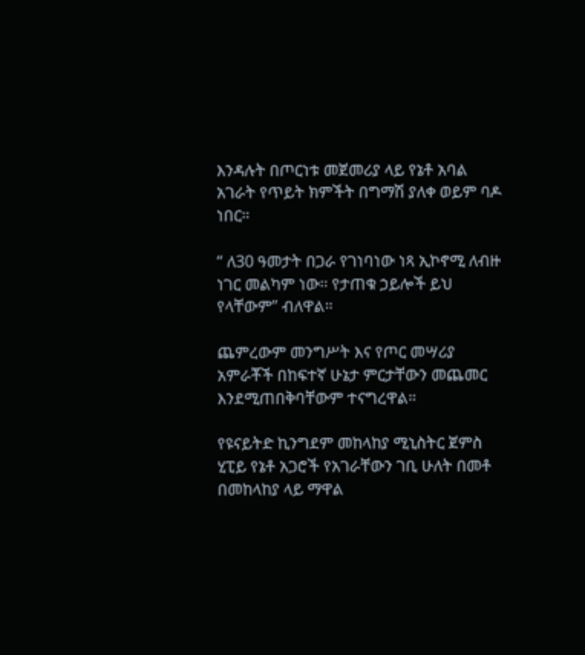እንዳሉት በጦርነቱ መጀመሪያ ላይ የኔቶ አባል አገራት የጥይት ክምችት በግማሽ ያለቀ ወይም ባዶ ነበር።

“ ለ30 ዓመታት በጋራ የገነባነው ነጻ ኢኮኖሚ ለብዙ ነገር መልካም ነው። የታጠቁ ኃይሎች ይህ የላቸውም” ብለዋል።

ጨምረውም መንግሥት እና የጦር መሣሪያ አምራቾች በከፍተኛ ሁኔታ ምርታቸውን መጨመር እንደሚጠበቅባቸውም ተናግረዋል።

የዩናይትድ ኪንግደም መከላከያ ሚኒስትር ጀምስ ሂፒይ የኔቶ አጋሮች የአገራቸውን ገቢ ሁለት በመቶ በመከላከያ ላይ ማዋል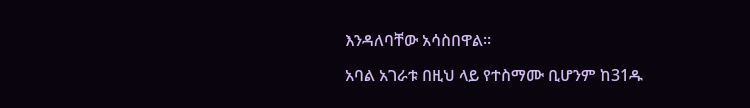እንዳለባቸው አሳስበዋል።

አባል አገራቱ በዚህ ላይ የተስማሙ ቢሆንም ከ31ዱ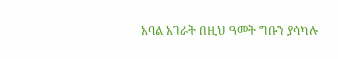አባል አገራት በዚህ ዓመት ግቡን ያሳካሉ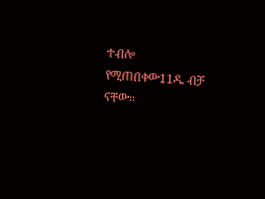ተብሎ የሚጠበቀው11ዱ ብቻ ናቸው።